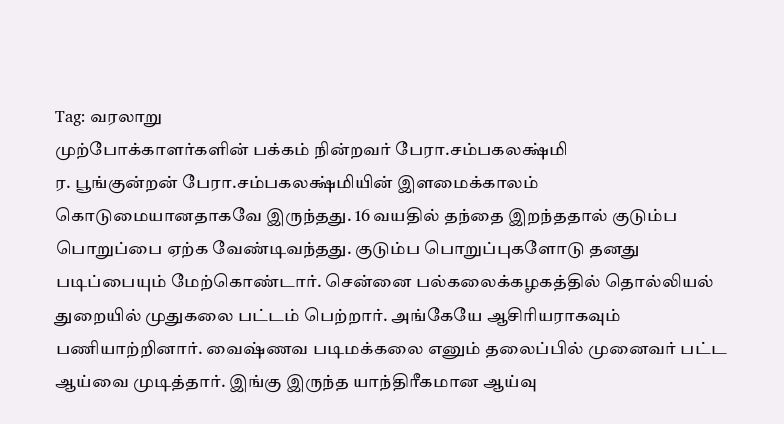Tag: வரலாறு
முற்போக்காளர்களின் பக்கம் நின்றவர் பேரா.சம்பகலக்ஷ்மி
ர. பூங்குன்றன் பேரா.சம்பகலக்ஷ்மியின் இளமைக்காலம் கொடுமையானதாகவே இருந்தது. 16 வயதில் தந்தை இறந்ததால் குடும்ப பொறுப்பை ஏற்க வேண்டிவந்தது. குடும்ப பொறுப்புகளோடு தனது படிப்பையும் மேற்கொண்டார். சென்னை பல்கலைக்கழகத்தில் தொல்லியல் துறையில் முதுகலை பட்டம் பெற்றார். அங்கேயே ஆசிரியராகவும் பணியாற்றினார். வைஷ்ணவ படிமக்கலை எனும் தலைப்பில் முனைவர் பட்ட ஆய்வை முடித்தார். இங்கு இருந்த யாந்திரீகமான ஆய்வு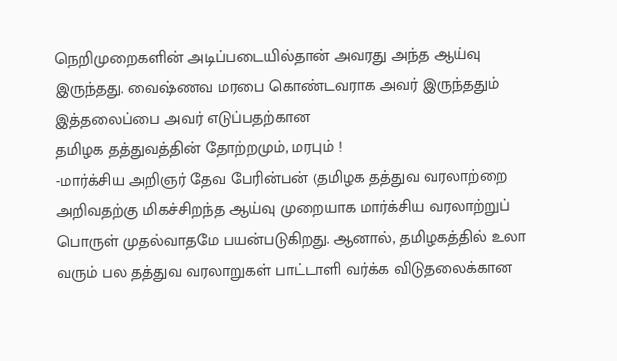நெறிமுறைகளின் அடிப்படையில்தான் அவரது அந்த ஆய்வு இருந்தது. வைஷ்ணவ மரபை கொண்டவராக அவர் இருந்ததும் இத்தலைப்பை அவர் எடுப்பதற்கான
தமிழக தத்துவத்தின் தோற்றமும், மரபும் !
-மார்க்சிய அறிஞர் தேவ பேரின்பன் (தமிழக தத்துவ வரலாற்றை அறிவதற்கு மிகச்சிறந்த ஆய்வு முறையாக மார்க்சிய வரலாற்றுப் பொருள் முதல்வாதமே பயன்படுகிறது. ஆனால், தமிழகத்தில் உலா வரும் பல தத்துவ வரலாறுகள் பாட்டாளி வர்க்க விடுதலைக்கான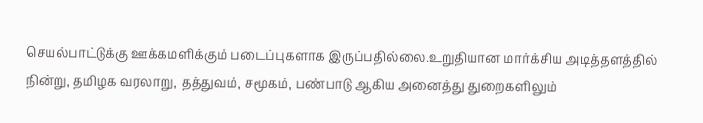செயல்பாட்டுக்கு ஊக்கமளிக்கும் படைப்புகளாக இருப்பதில்லை.உறுதியான மார்க்சிய அடித்தளத்தில் நின்று, தமிழக வரலாறு, தத்துவம், சமூகம், பண்பாடு ஆகிய அனைத்து துறைகளிலும்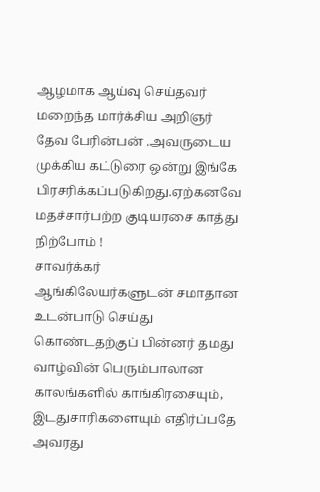ஆழமாக ஆய்வு செய்தவர் மறைந்த மார்க்சிய அறிஞர் தேவ பேரின்பன் .அவருடைய முக்கிய கட்டுரை ஒன்று இங்கே பிரசரிக்கப்படுகிறது.ஏற்கனவே
மதச்சார்பற்ற குடியரசை காத்து நிற்போம் !
சாவர்க்கர் ஆங்கிலேயர்களுடன் சமாதான உடன்பாடு செய்து கொண்டதற்குப் பின்னர் தமது வாழ்வின் பெரும்பாலான காலங்களில் காங்கிரசையும், இடதுசாரிகளையும் எதிர்ப்பதே அவரது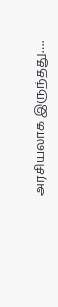அரசியலாக இருந்தது….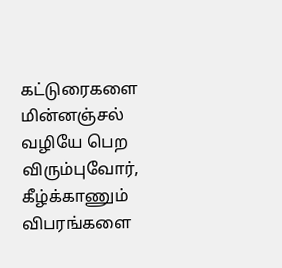கட்டுரைகளை மின்னஞ்சல் வழியே பெற விரும்புவோர், கீழ்க்காணும் விபரங்களை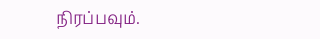நிரப்பவும்.